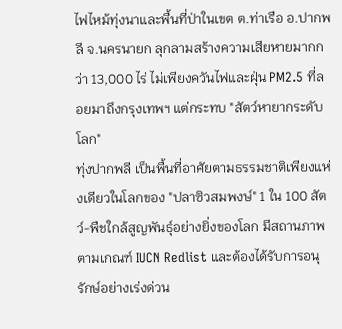ไฟไหม้ทุ่งนาและพื้นที่ป่าในเขต ต.ท่าเรือ อ.ปากพลี จ.นครนายก ลุกลามสร้างความเสียหายมากกว่า 13,000 ไร่ ไม่เพียงควันไฟและฝุ่น PM2.5 ที่ลอยมาถึงกรุงเทพฯ แต่กระทบ "สัตว์หายากระดับโลก"
ทุ่งปากพลี เป็นพื้นที่อาศัยตามธรรมชาติเพียงแห่งเดียวในโลกของ "ปลาซิวสมพงษ์" 1 ใน 100 สัตว์-พืชใกล้สูญพันธุ์อย่างยิ่งของโลก มีสถานภาพตามเกณฑ์ IUCN Redlist และต้องได้รับการอนุรักษ์อย่างเร่งด่วน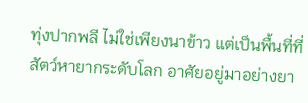ทุ่งปากพลี ไม่ใช่เพียงนาข้าว แต่เป็นพื้นที่ที่สัตว์หายากระดับโลก อาศัยอยู่มาอย่างยา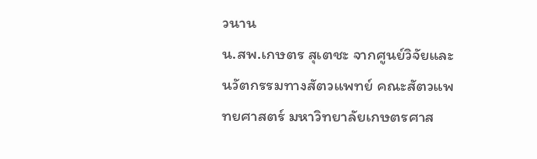วนาน
น.สพ.เกษตร สุเตชะ จากศูนย์วิจัยและนวัตกรรมทางสัตวแพทย์ คณะสัตวแพทยศาสตร์ มหาวิทยาลัยเกษตรศาส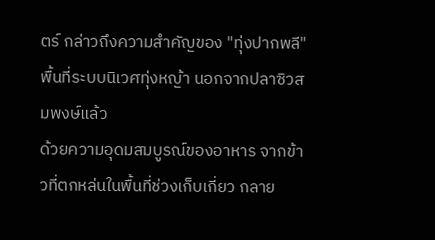ตร์ กล่าวถึงความสำคัญของ "ทุ่งปากพลี" พื้นที่ระบบนิเวศทุ่งหญ้า นอกจากปลาซิวสมพงษ์แล้ว
ด้วยความอุดมสมบูรณ์ของอาหาร จากข้าวที่ตกหล่นในพื้นที่ช่วงเก็บเกี่ยว กลาย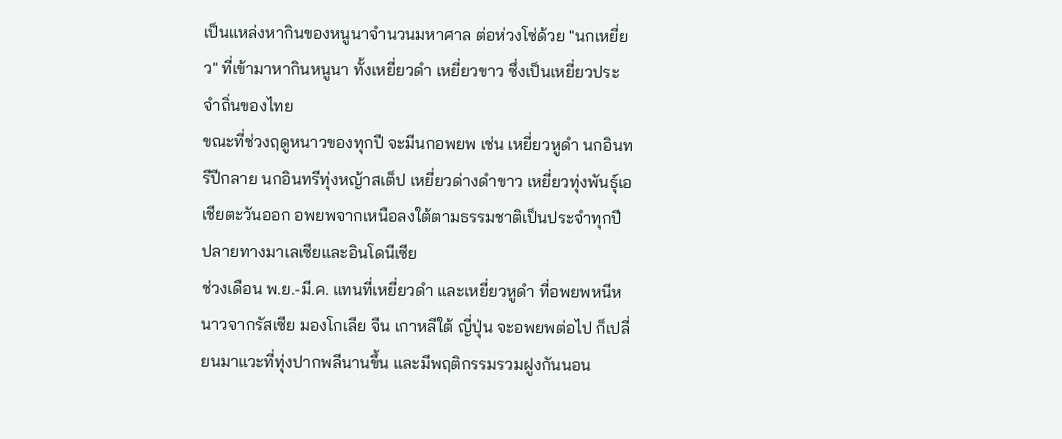เป็นแหล่งหากินของหนูนาจำนวนมหาศาล ต่อห่วงโซ่ด้วย "นกเหยี่ยว" ที่เข้ามาหากินหนูนา ทั้งเหยี่ยวดำ เหยี่ยวขาว ซึ่งเป็นเหยี่ยวประจำถิ่นของไทย
ขณะที่ช่วงฤดูหนาวของทุกปี จะมีนกอพยพ เช่น เหยี่ยวหูดำ นกอินทรีปีกลาย นกอินทรีทุ่งหญ้าสเต็ป เหยี่ยวด่างดำขาว เหยี่ยวทุ่งพันธุ์เอเชียตะวันออก อพยพจากเหนือลงใต้ตามธรรมชาติเป็นประจำทุกปี ปลายทางมาเลเซียและอินโดนีเซีย
ช่วงเดือน พ.ย.-มี.ค. แทนที่เหยี่ยวดำ และเหยี่ยวหูดำ ที่อพยพหนีหนาวจากรัสเซีย มองโกเลีย จีน เกาหลีใต้ ญี่ปุ่น จะอพยพต่อไป ก็เปลี่ยนมาแวะที่ทุ่งปากพลีนานขึ้น และมีพฤติกรรมรวมฝูงกันนอน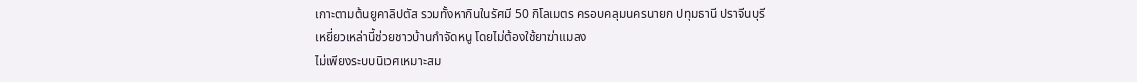เกาะตามต้นยูคาลิปตัส รวมทั้งหากินในรัศมี 50 กิโลเมตร ครอบคลุมนครนายก ปทุมธานี ปราจีนบุรี
เหยี่ยวเหล่านี้ช่วยชาวบ้านกำจัดหนู โดยไม่ต้องใช้ยาฆ่าแมลง
ไม่เพียงระบบนิเวศเหมาะสม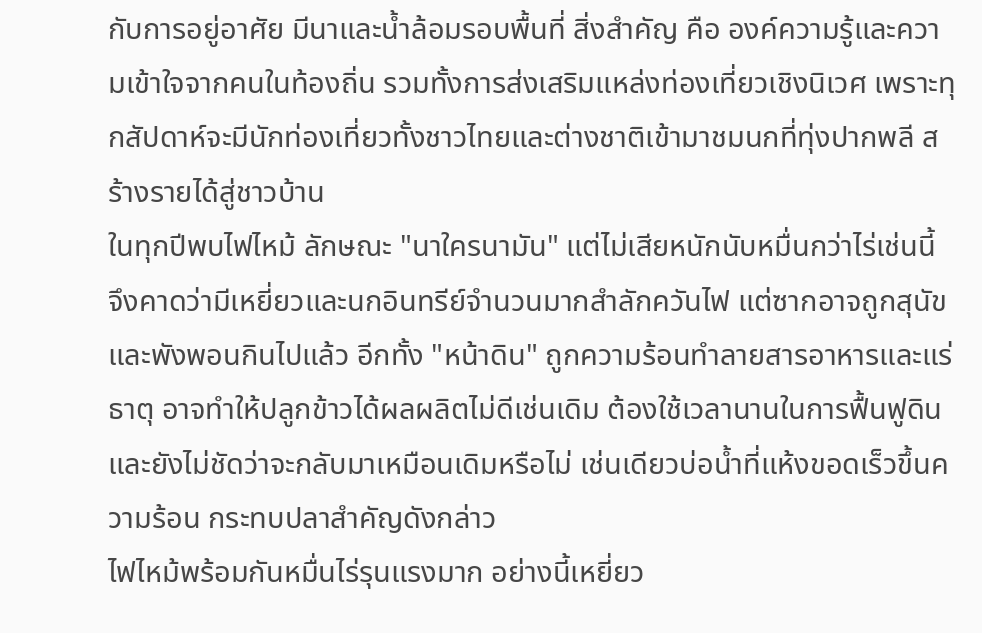กับการอยู่อาศัย มีนาและน้ำล้อมรอบพื้นที่ สิ่งสำคัญ คือ องค์ความรู้และความเข้าใจจากคนในท้องถิ่น รวมทั้งการส่งเสริมแหล่งท่องเที่ยวเชิงนิเวศ เพราะทุกสัปดาห์จะมีนักท่องเที่ยวทั้งชาวไทยและต่างชาติเข้ามาชมนกที่ทุ่งปากพลี สร้างรายได้สู่ชาวบ้าน
ในทุกปีพบไฟไหม้ ลักษณะ "นาใครนามัน" แต่ไม่เสียหนักนับหมื่นกว่าไร่เช่นนี้ จึงคาดว่ามีเหยี่ยวและนกอินทรีย์จำนวนมากสำลักควันไฟ แต่ซากอาจถูกสุนัขและพังพอนกินไปแล้ว อีกทั้ง "หน้าดิน" ถูกความร้อนทำลายสารอาหารและแร่ธาตุ อาจทำให้ปลูกข้าวได้ผลผลิตไม่ดีเช่นเดิม ต้องใช้เวลานานในการฟื้นฟูดินและยังไม่ชัดว่าจะกลับมาเหมือนเดิมหรือไม่ เช่นเดียวบ่อน้ำที่แห้งขอดเร็วขึ้นความร้อน กระทบปลาสำคัญดังกล่าว
ไฟไหม้พร้อมกันหมื่นไร่รุนแรงมาก อย่างนี้เหยี่ยว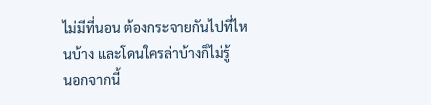ไม่มีที่นอน ต้องกระจายกันไปที่ไหนบ้าง และโดนใครล่าบ้างก็ไม่รู้
นอกจากนี้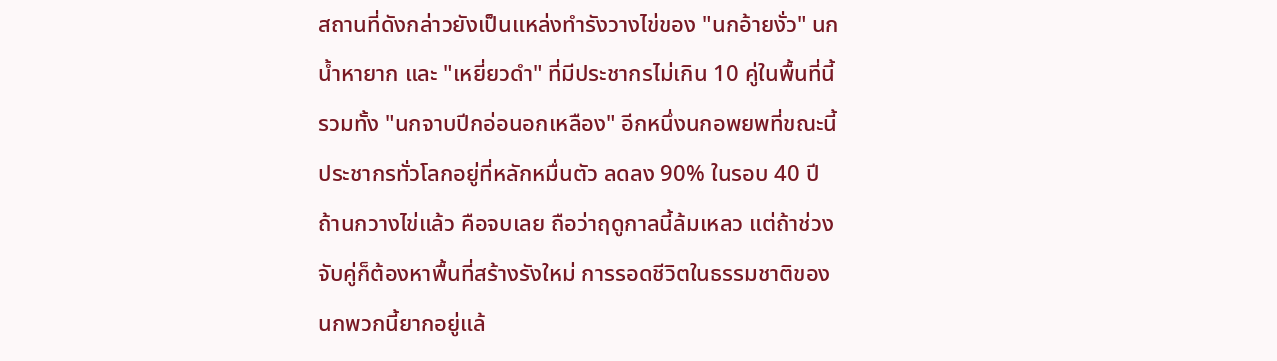สถานที่ดังกล่าวยังเป็นแหล่งทำรังวางไข่ของ "นกอ้ายงั่ว" นกน้ำหายาก และ "เหยี่ยวดำ" ที่มีประชากรไม่เกิน 10 คู่ในพื้นที่นี้ รวมทั้ง "นกจาบปีกอ่อนอกเหลือง" อีกหนึ่งนกอพยพที่ขณะนี้ประชากรทั่วโลกอยู่ที่หลักหมื่นตัว ลดลง 90% ในรอบ 40 ปี
ถ้านกวางไข่แล้ว คือจบเลย ถือว่าฤดูกาลนี้ล้มเหลว แต่ถ้าช่วงจับคู่ก็ต้องหาพื้นที่สร้างรังใหม่ การรอดชีวิตในธรรมชาติของนกพวกนี้ยากอยู่แล้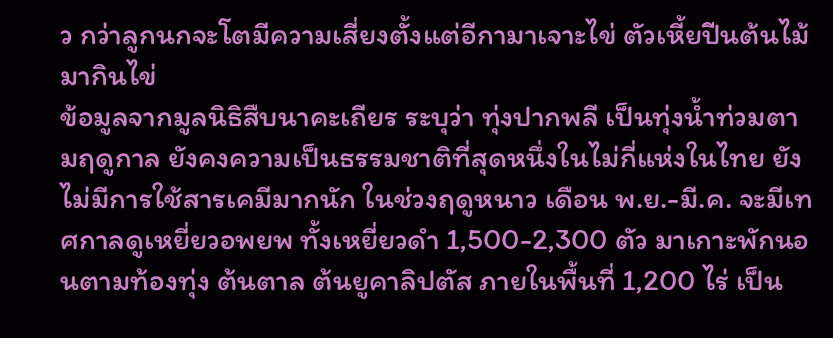ว กว่าลูกนกจะโตมีความเสี่ยงตั้งแต่อีกามาเจาะไข่ ตัวเหี้ยปีนต้นไม้มากินไข่
ข้อมูลจากมูลนิธิสืบนาคะเถียร ระบุว่า ทุ่งปากพลี เป็นทุ่งน้ำท่วมตามฤดูกาล ยังคงความเป็นธรรมชาติที่สุดหนึ่งในไม่กี่แห่งในไทย ยังไม่มีการใช้สารเคมีมากนัก ในช่วงฤดูหนาว เดือน พ.ย.-มี.ค. จะมีเทศกาลดูเหยี่ยวอพยพ ทั้งเหยี่ยวดำ 1,500-2,300 ตัว มาเกาะพักนอนตามท้องทุ่ง ต้นตาล ต้นยูคาลิปตัส ภายในพื้นที่ 1,200 ไร่ เป็น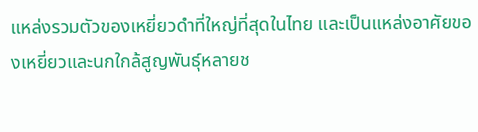แหล่งรวมตัวของเหยี่ยวดำที่ใหญ่ที่สุดในไทย และเป็นแหล่งอาศัยของเหยี่ยวและนกใกล้สูญพันธุ์หลายช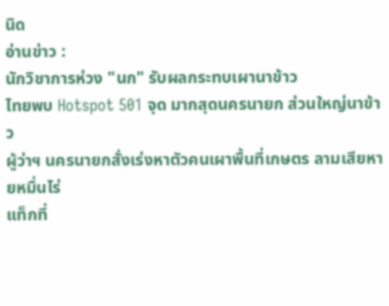นิด
อ่านข่าว :
นักวิชาการห่วง "นก" รับผลกระทบเผานาข้าว
ไทยพบ Hotspot 501 จุด มากสุดนครนายก ส่วนใหญ่นาข้าว
ผู้ว่าฯ นครนายกสั่งเร่งหาตัวคนเผาพื้นที่เกษตร ลามเสียหายหมื่นไร่
แท็กที่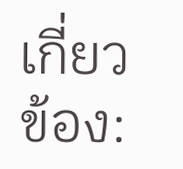เกี่ยวข้อง: